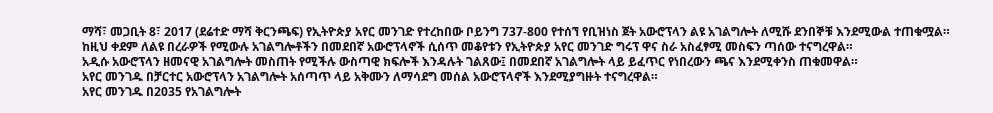ማሻ፣ መጋቢት 8፣ 2017 (ደሬተድ ማሻ ቅርንጫፍ) የኢትዮጵያ አየር መንገድ የተረከበው ቦይንግ 737-800 የተሰኘ የቢዝነስ ጀት አውሮፕላን ልዩ አገልግሎት ለሚሹ ደንበኞቹ እንደሚውል ተጠቁሟል።
ከዚህ ቀደም ለልዩ በረራዎች የሚውሉ አገልግሎቶችን በመደበኛ አውሮፕላኖች ሲሰጥ መቆየቱን የኢትዮጵያ አየር መንገድ ግሩፕ ዋና ስራ አስፈፃሚ መስፍን ጣሰው ተናግረዋል።
አዲሱ አውሮፕላን ዘመናዊ አገልግሎት መስጠት የሚችሉ ውስጣዊ ክፍሎች እንዳሉት ገልጸው፤ በመደበኛ አገልግሎት ላይ ይፈጥር የነበረውን ጫና እንደሚቀንስ ጠቁመዋል።
አየር መንገዱ በቻርተር አውሮፕላን አገልግሎት አሰጣጥ ላይ አቅሙን ለማሳደግ መሰል አውሮፕላኖች እንደሚያግዙት ተናግረዋል።
አየር መንገዱ በ2035 የአገልግሎት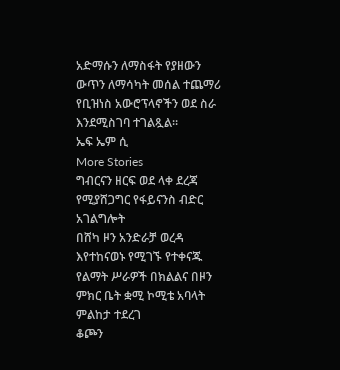አድማሱን ለማስፋት የያዘውን ውጥን ለማሳካት መሰል ተጨማሪ የቢዝነስ አውሮፕላኖችን ወደ ስራ እንደሚስገባ ተገልጿል።
ኤፍ ኤም ሲ
More Stories
ግብርናን ዘርፍ ወደ ላቀ ደረጃ የሚያሸጋግር የፋይናንስ ብድር አገልግሎት
በሸካ ዞን አንድራቻ ወረዳ እየተከናወኑ የሚገኙ የተቀናጁ የልማት ሥራዎች በክልልና በዞን ምክር ቤት ቋሚ ኮሚቴ አባላት ምልከታ ተደረገ
ቆጮን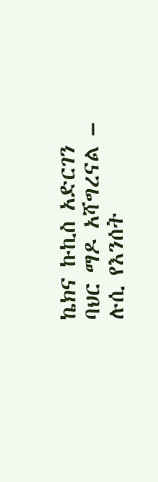ኬክና ኩኪስ አድርገን ባህር ማዶ አሻግረናል – ሉሲ የእንሰት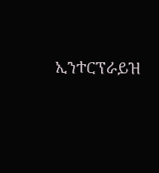ኢንተርፕራይዝ